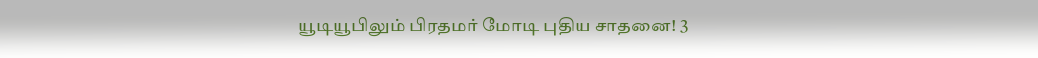யூடியூபிலும் பிரதமர் மோடி புதிய சாதனை! 3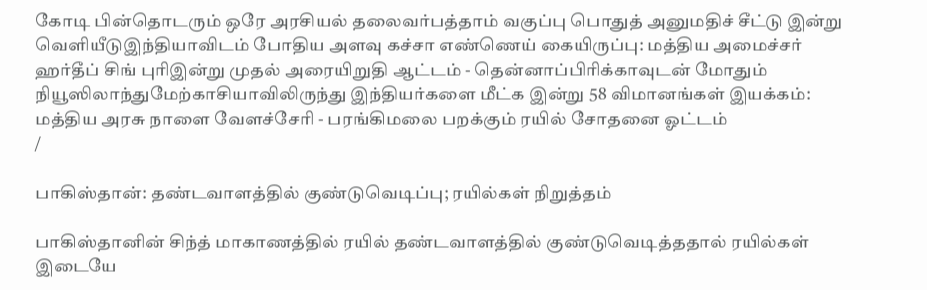கோடி பின்தொடரும் ஒரே அரசியல் தலைவர்பத்தாம் வகுப்பு பொதுத் அனுமதிச் சீட்டு இன்று வெளியீடுஇந்தியாவிடம் போதிய அளவு கச்சா எண்ணெய் கையிருப்பு: மத்திய அமைச்சர் ஹர்தீப் சிங் புரிஇன்று முதல் அரையிறுதி ஆட்டம் - தென்னாப்பிரிக்காவுடன் மோதும் நியூஸிலாந்துமேற்காசியாவிலிருந்து இந்தியர்களை மீட்க இன்று 58 விமானங்கள் இயக்கம்: மத்திய அரசு நாளை வேளச்சேரி - பரங்கிமலை பறக்கும் ரயில் சோதனை ஓட்டம்
/

பாகிஸ்தான்: தண்டவாளத்தில் குண்டுவெடிப்பு; ரயில்கள் நிறுத்தம்

பாகிஸ்தானின் சிந்த் மாகாணத்தில் ரயில் தண்டவாளத்தில் குண்டுவெடித்ததால் ரயில்கள் இடையே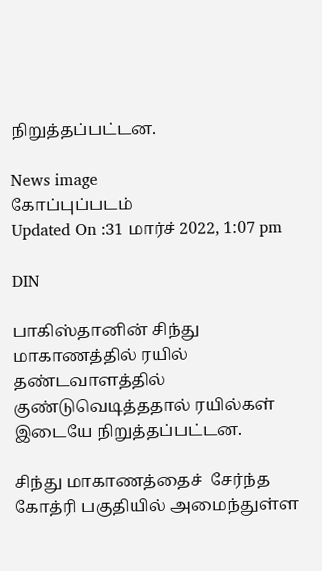நிறுத்தப்பட்டன.

News image
கோப்புப்படம்
Updated On :31 மார்ச் 2022, 1:07 pm

DIN

பாகிஸ்தானின் சிந்து மாகாணத்தில் ரயில் தண்டவாளத்தில் குண்டுவெடித்ததால் ரயில்கள் இடையே நிறுத்தப்பட்டன.

சிந்து மாகாணத்தைச்  சேர்ந்த கோத்ரி பகுதியில் அமைந்துள்ள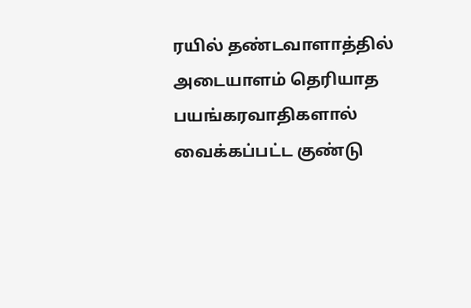ரயில் தண்டவாளாத்தில் அடையாளம் தெரியாத பயங்கரவாதிகளால் வைக்கப்பட்ட குண்டு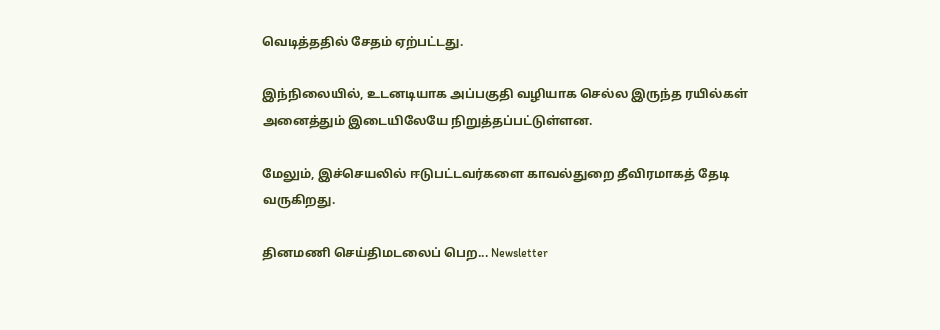வெடித்ததில் சேதம் ஏற்பட்டது.

இந்நிலையில், உடனடியாக அப்பகுதி வழியாக செல்ல இருந்த ரயில்கள் அனைத்தும் இடையிலேயே நிறுத்தப்பட்டுள்ளன.

மேலும், இச்செயலில் ஈடுபட்டவர்களை காவல்துறை தீவிரமாகத் தேடி வருகிறது.

தினமணி செய்திமடலைப் பெற... Newsletter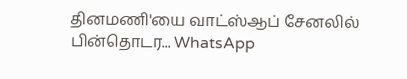தினமணி'யை வாட்ஸ்ஆப் சேனலில் பின்தொடர... WhatsApp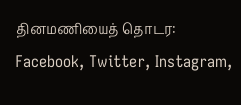தினமணியைத் தொடர: Facebook, Twitter, Instagram,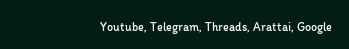Youtube, Telegram, Threads, Arattai, Google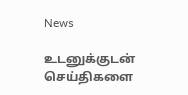News

உடனுக்குடன் செய்திகளை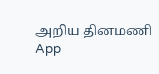அறிய தினமணி App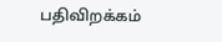பதிவிறக்கம்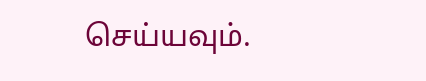செய்யவும்.